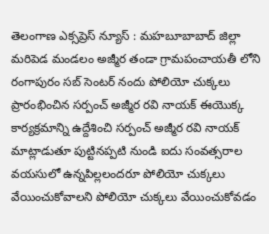తెలంగాణ ఎక్సప్రెస్ న్యూస్ : మహబూబాబాద్ జిల్లా మరిపెడ మండలం అజ్మీర తండా గ్రామపంచాయతీ లోని రంగాపురం సబ్ సెంటర్ నందు పోలియో చుక్కలు ప్రారంభించిన సర్పంచ్ అజ్మీర రవి నాయక్ ఈయొక్క కార్యక్రమాన్ని ఉద్దేశించి సర్పంచ్ అజ్మీర రవి నాయక్ మాట్లాడుతూ పుట్టినప్పటి నుండి ఐదు సంవత్సరాల వయసులో ఉన్నపిల్లలందరూ పోలియో చుక్కలు వేయించుకోవాలని పోలియో చుక్కలు వేయించుకోవడం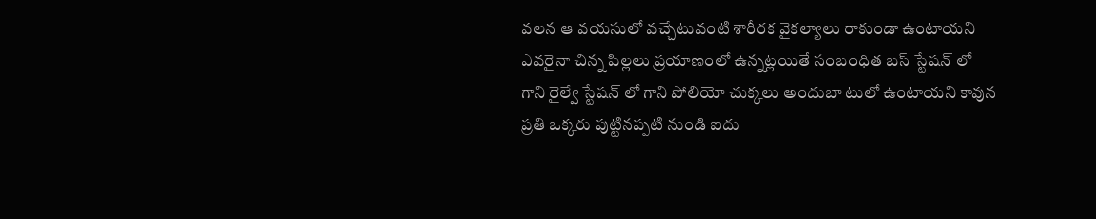వలన ఆ వయసులో వచ్చేటువంటి శారీరక వైకల్యాలు రాకుండా ఉంటాయని ఎవరైనా చిన్న పిల్లలు ప్రయాణంలో ఉన్నట్లయితే సంబంధిత బస్ స్టేషన్ లో గాని రైల్వే స్టేషన్ లో గాని పోలియో చుక్కలు అందుబా టులో ఉంటాయని కావున ప్రతి ఒక్కరు పుట్టినప్పటి నుండి ఐదు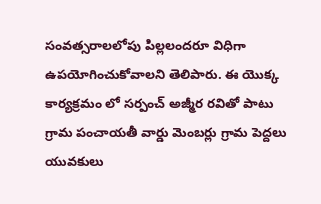సంవత్సరాలలోపు పిల్లలందరూ విధిగా ఉపయోగించుకోవాలని తెలిపారు. ఈ యొక్క కార్యక్రమం లో సర్పంచ్ అజ్మీర రవితో పాటు గ్రామ పంచాయతీ వార్డు మెంబర్లు గ్రామ పెద్దలు యువకులు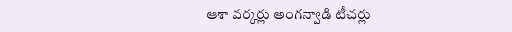ఆశా వర్కర్లు అంగన్వాడి టీచర్లు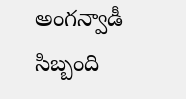అంగన్వాడీ సిబ్బంది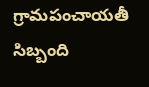గ్రామపంచాయతీ సిబ్బంది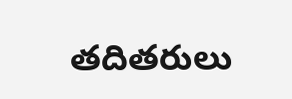తదితరులు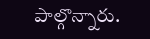పాల్గొన్నారు.